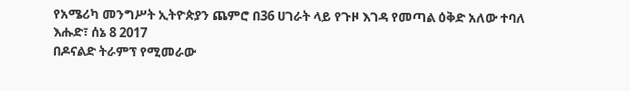የአሜሪካ መንግሥት ኢትዮጵያን ጨምሮ በ36 ሀገራት ላይ የጉዞ እገዳ የመጣል ዕቅድ አለው ተባለ
እሑድ፣ ሰኔ 8 2017
በዶናልድ ትራምፕ የሚመራው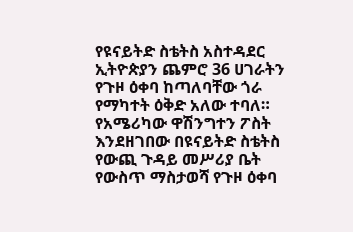የዩናይትድ ስቴትስ አስተዳደር ኢትዮጵያን ጨምሮ 36 ሀገራትን የጉዞ ዕቀባ ከጣለባቸው ጎራ የማካተት ዕቅድ አለው ተባለ። የአሜሪካው ዋሽንግተን ፖስት እንደዘገበው በዩናይትድ ስቴትስ የውጪ ጉዳይ መሥሪያ ቤት የውስጥ ማስታወሻ የጉዞ ዕቀባ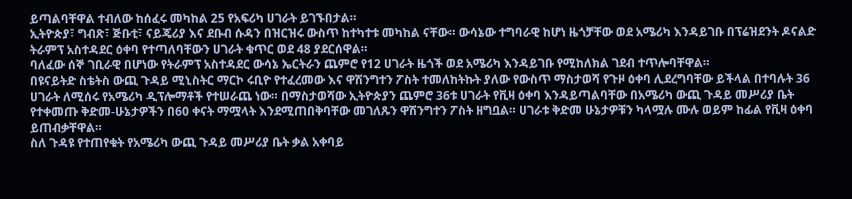ይጣልባቸዋል ተብለው ከሰፈሩ መካከል 25 የአፍሪካ ሀገራት ይገኙበታል።
ኢትዮጵያ፣ ግብጽ፣ ጅቡቲ፣ ናይጄሪያ እና ደቡብ ሱዳን በዝርዝሩ ውስጥ ከተካተቱ መካከል ናቸው። ውሳኔው ተግባራዊ ከሆነ ዜጎቻቸው ወደ አሜሪካ እንዳይገቡ በፕሬዝደንት ዶናልድ ትራምፕ አስተዳደር ዕቀባ የተጣለባቸውን ሀገራት ቁጥር ወደ 48 ያደርሰዋል።
ባለፈው ሰኞ ገቢራዊ በሆነው የትራምፕ አስተዳደር ውሳኔ ኤርትራን ጨምሮ የ12 ሀገራት ዜጎች ወደ አሜሪካ እንዳይገቡ የሚከለክል ገደብ ተጥሎባቸዋል።
በዩናይትድ ስቴትስ ውጪ ጉዳይ ሚኒስትር ማርኮ ሩቢዮ የተፈረመው እና ዋሽንግተን ፖስት ተመለከትኩት ያለው የውስጥ ማስታወሻ የጉዞ ዕቀባ ሊደረግባቸው ይችላል በተባሉት 36 ሀገራት ለሚሰሩ የአሜሪካ ዲፕሎማቶች የተሠራጨ ነው። በማስታወሻው ኢትዮጵያን ጨምሮ 36ቱ ሀገራት የቪዛ ዕቀባ እንዳይጣልባቸው በአሜሪካ ውጪ ጉዳይ መሥሪያ ቤት የተቀመጡ ቅድመ-ሁኔታዎችን በ60 ቀናት ማሟላት እንደሚጠበቅባቸው መገለጹን ዋሽንግተን ፖስት ዘግቧል። ሀገራቱ ቅድመ ሁኔታዎቹን ካላሟሉ ሙሉ ወይም ከፊል የቪዛ ዕቀባ ይጠብቃቸዋል።
ስለ ጉዳዩ የተጠየቁት የአሜሪካ ውጪ ጉዳይ መሥሪያ ቤት ቃል አቀባይ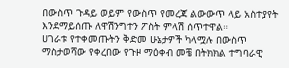በውስጥ ጉዳይ ወይም የውስጥ የመረጃ ልውውጥ ላይ አስተያየት እንደማይሰጡ ለዋሽንግተን ፖስት ምላሽ ሰጥተዋል።
ሀገራቱ የተቀመጡትን ቅድመ ሁኔታዎች ካላሟሉ በውስጥ ማስታወሻው የቀረበው የጉዞ ማዕቀብ መቼ በትክክል ተግባራዊ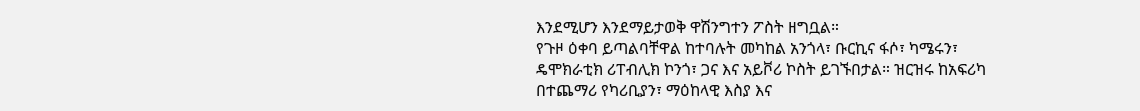እንደሚሆን እንደማይታወቅ ዋሽንግተን ፖስት ዘግቧል።
የጉዞ ዕቀባ ይጣልባቸዋል ከተባሉት መካከል አንጎላ፣ ቡርኪና ፋሶ፣ ካሜሩን፣ ዴሞክራቲክ ሪፐብሊክ ኮንጎ፣ ጋና እና አይቮሪ ኮስት ይገኙበታል። ዝርዝሩ ከአፍሪካ በተጨማሪ የካሪቢያን፣ ማዕከላዊ እስያ እና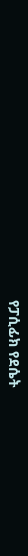የፓሲፊክ የደሴት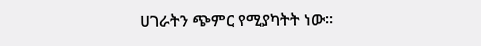ሀገራትን ጭምር የሚያካትት ነው።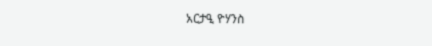አርታዒ ዮሃንስ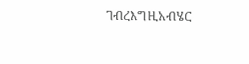ገብረእግዚአብሄር